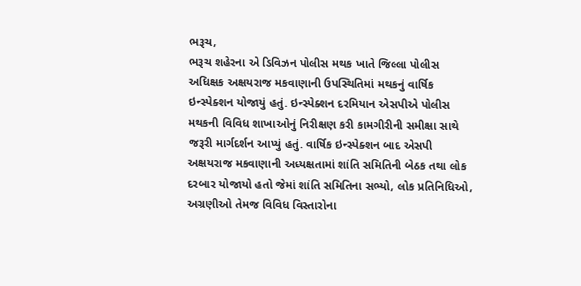ભરૂચ,
ભરૂચ શહેરના એ ડિવિઝન પોલીસ મથક ખાતે જિલ્લા પોલીસ અધિક્ષક અક્ષયરાજ મકવાણાની ઉપસ્થિતિમાં મથકનું વાર્ષિક ઇન્સ્પેક્શન યોજાયું હતું. ઇન્સ્પેક્શન દરમિયાન એસપીએ પોલીસ મથકની વિવિધ શાખાઓનું નિરીક્ષણ કરી કામગીરીની સમીક્ષા સાથે જરૂરી માર્ગદર્શન આપ્યું હતું. વાર્ષિક ઇન્સ્પેક્શન બાદ એસપી અક્ષયરાજ મકવાણાની અધ્યક્ષતામાં શાંતિ સમિતિની બેઠક તથા લોક દરબાર યોજાયો હતો જેમાં શાંતિ સમિતિના સભ્યો, લોક પ્રતિનિધિઓ, અગ્રણીઓ તેમજ વિવિધ વિસ્તારોના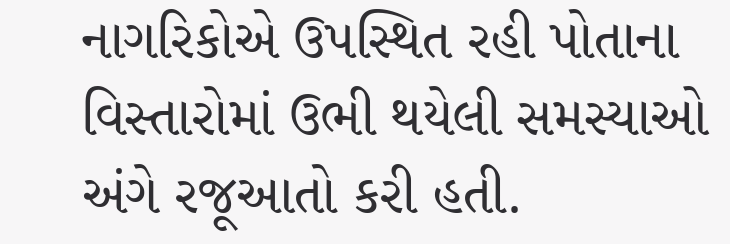નાગરિકોએ ઉપસ્થિત રહી પોતાના વિસ્તારોમાં ઉભી થયેલી સમસ્યાઓ અંગે રજૂઆતો કરી હતી.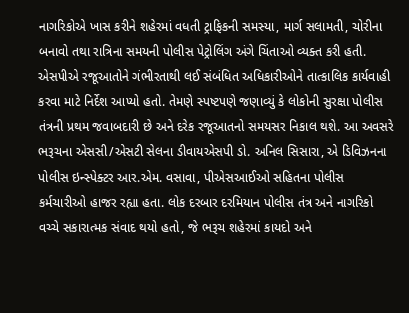નાગરિકોએ ખાસ કરીને શહેરમાં વધતી ટ્રાફિકની સમસ્યા, માર્ગ સલામતી, ચોરીના બનાવો તથા રાત્રિના સમયની પોલીસ પેટ્રોલિંગ અંગે ચિંતાઓ વ્યક્ત કરી હતી. એસપીએ રજૂઆતોને ગંભીરતાથી લઈ સંબંધિત અધિકારીઓને તાત્કાલિક કાર્યવાહી કરવા માટે નિર્દેશ આપ્યો હતો. તેમણે સ્પષ્ટપણે જણાવ્યું કે લોકોની સુરક્ષા પોલીસ તંત્રની પ્રથમ જવાબદારી છે અને દરેક રજૂઆતનો સમયસર નિકાલ થશે. આ અવસરે ભરૂચના એસસી/એસટી સેલના ડીવાયએસપી ડો. અનિલ સિસારા, એ ડિવિઝનના પોલીસ ઇન્સ્પેક્ટર આર.એમ. વસાવા, પીએસઆઈઓ સહિતના પોલીસ કર્મચારીઓ હાજર રહ્યા હતા. લોક દરબાર દરમિયાન પોલીસ તંત્ર અને નાગરિકો વચ્ચે સકારાત્મક સંવાદ થયો હતો, જે ભરૂચ શહેરમાં કાયદો અને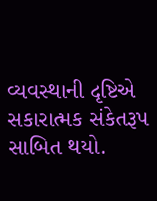વ્યવસ્થાની દૃષ્ટિએ સકારાત્મક સંકેતરૂપ સાબિત થયો.